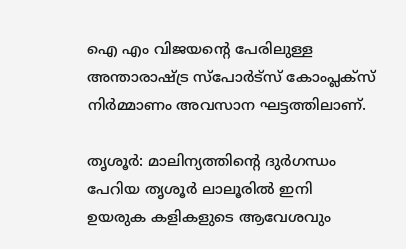ഐ എം വിജയന്റെ പേരിലുള്ള അന്താരാഷ്‌ട്ര സ്‌പോർട്സ് കോംപ്ലക്സ് നിർമ്മാണം അവസാന ഘട്ടത്തിലാണ്.

തൃശൂര്‍: മാലിന്യത്തിന്റെ ദുർഗന്ധം പേറിയ തൃശൂർ‍ ലാലൂരിൽ ഇനി ഉയരുക കളികളുടെ ആവേശവും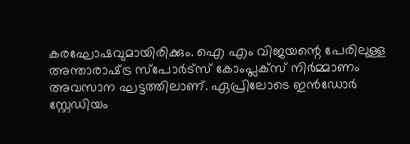കരഘോഷവുമായിരിക്കും. ഐ എം വിജയന്റെ പേരിലുള്ള അന്താരാഷ്‌ട്ര സ്‌പോർട്സ് കോംപ്ലക്സ് നിർമ്മാണം അവസാന ഘട്ടത്തിലാണ്. ഏപ്രിലോടെ ഇൻ‍ഡോർ സ്റ്റേഡിയം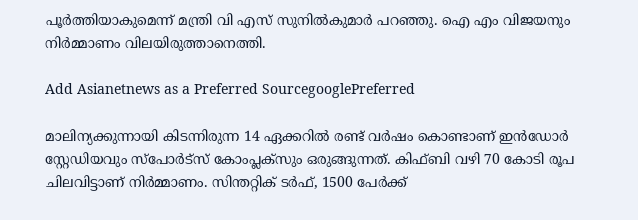പൂർത്തിയാകുമെന്ന് മന്ത്രി വി എസ് സുനിൽകുമാർ പറഞ്ഞു. ഐ എം വിജയനും നിർമ്മാണം വിലയിരുത്താനെത്തി.

Add Asianetnews as a Preferred SourcegooglePreferred

മാലിന്യക്കുന്നായി കിടന്നിരുന്ന 14 ഏക്കറിൽ രണ്ട് വർഷം കൊണ്ടാണ് ഇൻഡോർ സ്റ്റേഡിയവും സ്‌പോർട്സ് കോംപ്ലക്സും ഒരുങ്ങുന്നത്. കിഫ്ബി വഴി 70 കോടി രൂപ ചിലവിട്ടാണ് നിർമ്മാണം. സിന്തറ്റിക് ടർഫ്, 1500 പേർക്ക്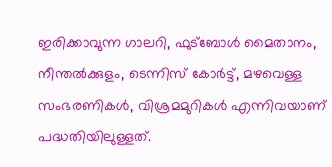ഇരിക്കാവുന്ന ഗാലറി, ഫുട്ബോൾ മൈതാനം, നീന്തൽക്കുളം, ടെന്നിസ് കോർട്ട്, മഴവെള്ള സംഭരണികൾ, വിശ്രമമുറികൾ എന്നിവയാണ് പദ്ധതിയിലുള്ളത്.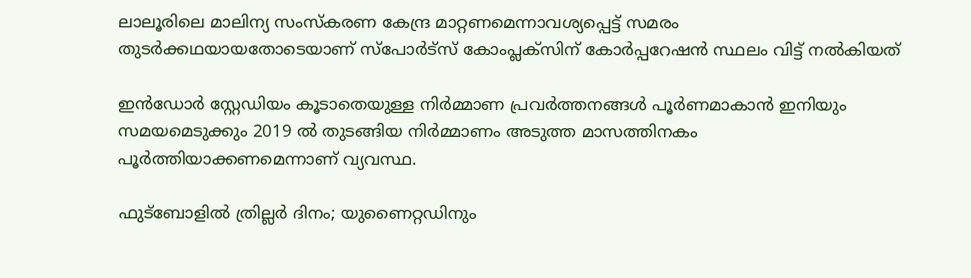ലാലൂരിലെ മാലിന്യ സംസ്കരണ കേന്ദ്ര മാറ്റണമെന്നാവശ്യപ്പെട്ട് സമരം തുടർ‍ക്കഥയായതോടെയാണ് സ്‌പോർട്സ് കോംപ്ലക്സിന് കോർപ്പറേഷൻ സ്ഥലം വിട്ട് നൽകിയത്

ഇൻഡോർ സ്റ്റേഡിയം കൂടാതെയുള്ള നിർമ്മാണ പ്രവർത്തനങ്ങൾ പൂർണമാകാൻ ഇനിയും സമയമെടുക്കും 2019 ൽ തുടങ്ങിയ നിർമ്മാണം അടുത്ത മാസത്തിനകം പൂർത്തിയാക്കണമെന്നാണ് വ്യവസ്ഥ.

ഫുട്ബോളില്‍ ത്രില്ലര്‍ ദിനം; യുണൈറ്റഡിനും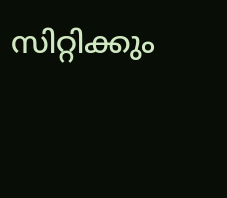സിറ്റിക്കും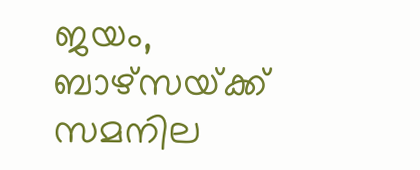ജയം, ബാഴ്‌സയ്‌ക്ക് സമനില